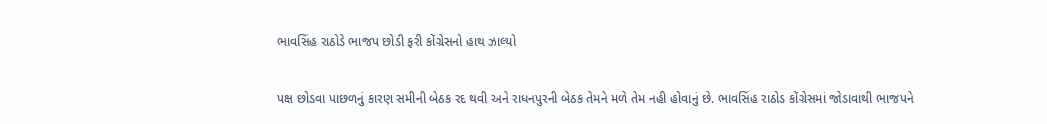ભાવસિંહ રાઠોડે ભાજપ છોડી ફરી કોંગ્રેસનો હાથ ઝાલ્યો

પક્ષ છોડવા પાછળનું કારણ સમીની બેઠક રદ થવી અને રાધનપુરની બેઠક તેમને મળે તેમ નહી હોવાનું છે. ભાવસિંહ રાઠોડ કોંગ્રેસમાં જોડાવાથી ભાજપને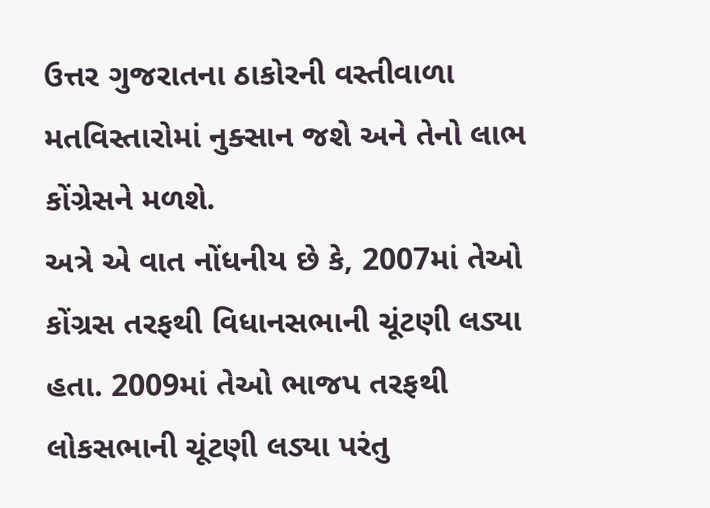ઉત્તર ગુજરાતના ઠાકોરની વસ્તીવાળા મતવિસ્તારોમાં નુક્સાન જશે અને તેનો લાભ કોંગ્રેસને મળશે.
અત્રે એ વાત નોંધનીય છે કે, 2007માં તેઓ કોંગ્રસ તરફથી વિધાનસભાની ચૂંટણી લડ્યા હતા. 2009માં તેઓ ભાજપ તરફથી લોકસભાની ચૂંટણી લડ્યા પરંતુ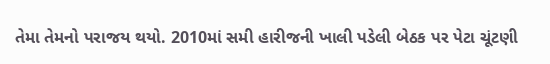તેમા તેમનો પરાજય થયો. 2010માં સમી હારીજની ખાલી પડેલી બેઠક પર પેટા ચૂંટણી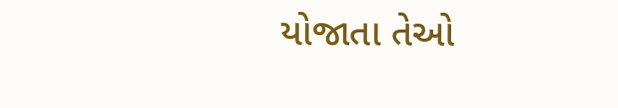યોજાતા તેઓ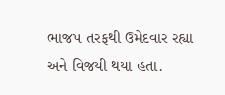ભાજપ તરફથી ઉમેદવાર રહ્યા અને વિજયી થયા હતા.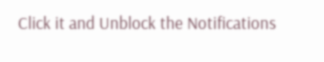Click it and Unblock the Notifications